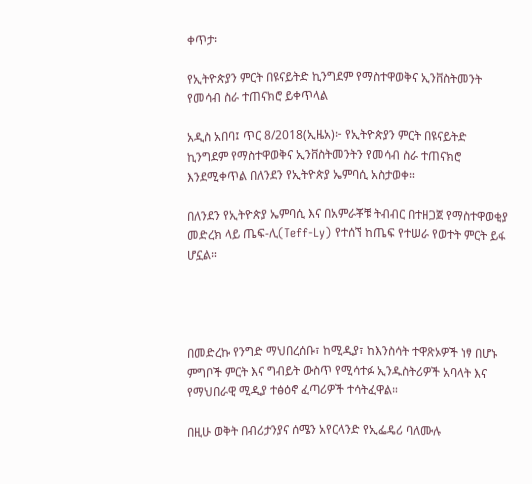ቀጥታ፡

የኢትዮጵያን ምርት በዩናይትድ ኪንግደም የማስተዋወቅና ኢንቨስትመንት የመሳብ ስራ ተጠናክሮ ይቀጥላል

አዲስ አበባ፤ ጥር 8/2018(ኢዜአ)፦ የኢትዮጵያን ምርት በዩናይትድ ኪንግደም የማስተዋወቅና ኢንቨስትመንትን የመሳብ ስራ ተጠናክሮ እንደሚቀጥል በለንደን የኢትዮጵያ ኤምባሲ አስታወቀ።

በለንደን የኢትዮጵያ ኤምባሲ እና በአምራቾቹ ትብብር በተዘጋጀ የማስተዋወቂያ መድረክ ላይ ጤፍ-ሊ(Teff-Ly) የተሰኘ ከጤፍ የተሠራ የወተት ምርት ይፋ ሆኗል።




በመድረኩ የንግድ ማህበረሰቡ፣ ከሚዲያ፣ ከእንስሳት ተዋጽኦዎች ነፃ በሆኑ ምግቦች ምርት እና ግብይት ውስጥ የሚሳተፉ ኢንዱስትሪዎች አባላት እና የማህበራዊ ሚዲያ ተፅዕኖ ፈጣሪዎች ተሳትፈዋል።

በዚሁ ወቅት በብሪታንያና ሰሜን አየርላንድ የኢፌዴሪ ባለሙሉ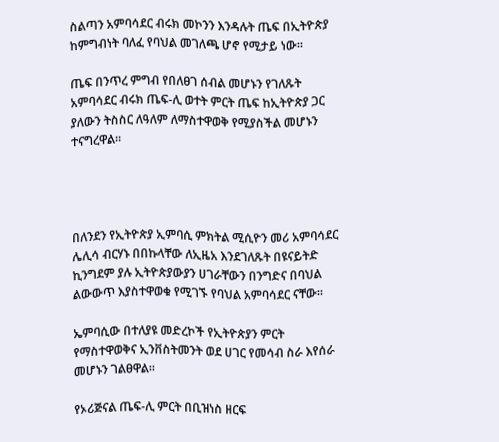ስልጣን አምባሳደር ብሩክ መኮንን እንዳሉት ጤፍ በኢትዮጵያ ከምግብነት ባለፈ የባህል መገለጫ ሆኖ የሚታይ ነው።

ጤፍ በንጥረ ምግብ የበለፀገ ሰብል መሆኑን የገለጹት አምባሳደር ብሩክ ጤፍ-ሊ ወተት ምርት ጤፍ ከኢትዮጵያ ጋር ያለውን ትስስር ለዓለም ለማስተዋወቅ የሚያስችል መሆኑን ተናግረዋል።




በለንደን የኢትዮጵያ ኢምባሲ ምክትል ሚሲዮን መሪ አምባሳደር ሌሊሳ ብርሃኑ በበኩላቸው ለኢዜአ እንደገለጹት በዩናይትድ ኪንግደም ያሉ ኢትዮጵያውያን ሀገራቸውን በንግድና በባህል ልውውጥ እያስተዋወቁ የሚገኙ የባህል አምባሳደር ናቸው።

ኤምባሲው በተለያዩ መድረኮች የኢትዮጵያን ምርት የማስተዋወቅና ኢንቨስትመንት ወደ ሀገር የመሳብ ስራ እየሰራ መሆኑን ገልፀዋል።

የኦሪጅናል ጤፍ-ሊ ምርት በቢዝነስ ዘርፍ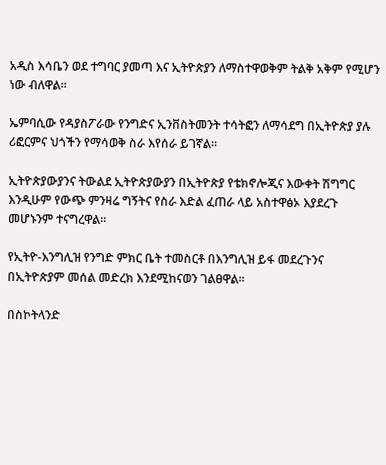አዲስ እሳቤን ወደ ተግባር ያመጣ እና ኢትዮጵያን ለማስተዋወቅም ትልቅ አቅም የሚሆን ነው ብለዋል።

ኤምባሲው የዳያስፖራው የንግድና ኢንቨስትመንት ተሳትፎን ለማሳደግ በኢትዮጵያ ያሉ ሪፎርምና ህጎችን የማሳወቅ ስራ እየሰራ ይገኛል።

ኢትዮጵያውያንና ትውልደ ኢትዮጵያውያን በኢትዮጵያ የቴክኖሎጂና እውቀት ሽግግር እንዲሁም የውጭ ምንዛሬ ግኝትና የስራ እድል ፈጠራ ላይ አስተዋፅኦ እያደረጉ መሆኑንም ተናግረዋል።

የኢትዮ-እንግሊዝ የንግድ ምክር ቤት ተመስርቶ በእንግሊዝ ይፋ መደረጉንና በኢትዮጵያም መሰል መድረክ እንደሚከናወን ገልፀዋል።

በስኮትላንድ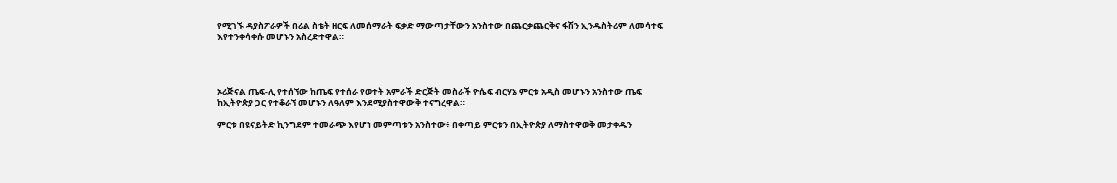የሚገኙ ዳያስፖራዎች በሪል ስቴት ዘርፍ ለመሰማራት ፍቃድ ማውጣታቸውን አንስተው በጨርቃጨርቅና ፋሽን ኢንዱስትሪም ለመሳተፍ እየተንቀሳቀሱ መሆኑን አስረድተዋል።




ኦሪጅናል ጤፍ-ሊ የተሰኘው ከጤፍ የተሰራ የወተት አምራች ድርጅት መስራች ዮሴፍ ብርሃኔ ምርቱ አዲስ መሆኑን አንስተው ጤፍ ከኢትዮጵያ ጋር የተቆራኘ መሆኑን ለዓለም እንደሚያስተዋውቅ ተናግረዋል።

ምርቱ በዩናይትድ ኪንግደም ተመራጭ እየሆነ መምጣቱን አንስተው፥ በቀጣይ ምርቱን በኢትዮጵያ ለማስተዋወቅ መታቀዱን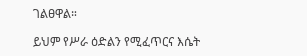ገልፀዋል።

ይህም የሥራ ዕድልን የሚፈጥርና እሴት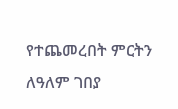የተጨመረበት ምርትን ለዓለም ገበያ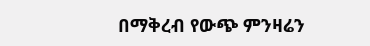በማቅረብ የውጭ ምንዛሬን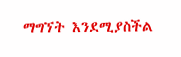ማግኘት እንደሚያስችል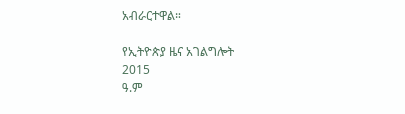አብራርተዋል።

የኢትዮጵያ ዜና አገልግሎት
2015
ዓ.ም